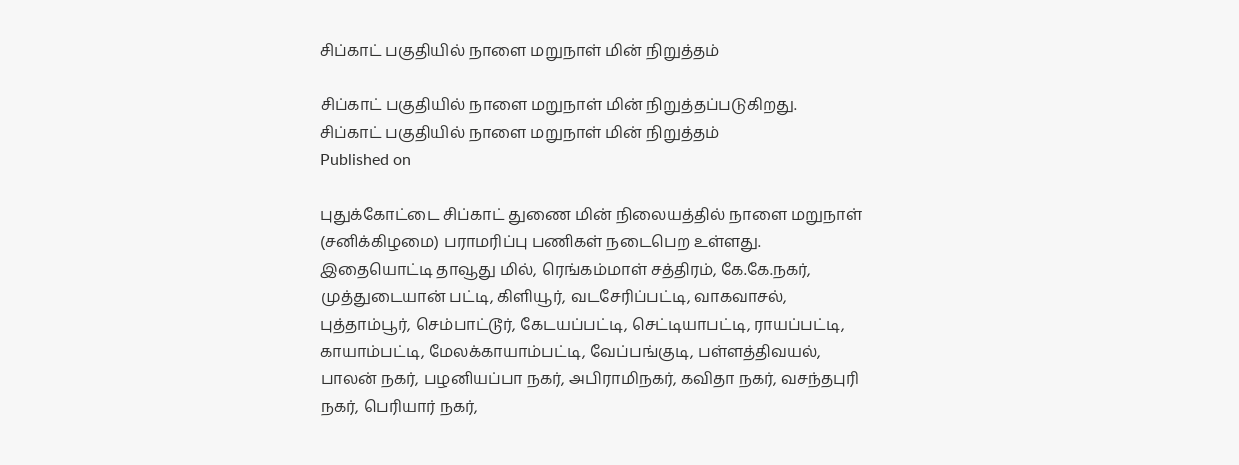சிப்காட் பகுதியில் நாளை மறுநாள் மின் நிறுத்தம்

சிப்காட் பகுதியில் நாளை மறுநாள் மின் நிறுத்தப்படுகிறது.
சிப்காட் பகுதியில் நாளை மறுநாள் மின் நிறுத்தம்
Published on

புதுக்கோட்டை சிப்காட் துணை மின் நிலையத்தில் நாளை மறுநாள் (சனிக்கிழமை) பராமரிப்பு பணிகள் நடைபெற உள்ளது. இதையொட்டி தாவூது மில், ரெங்கம்மாள் சத்திரம், கே.கே.நகர், முத்துடையான் பட்டி, கிளியூர், வடசேரிப்பட்டி, வாகவாசல், புத்தாம்பூர், செம்பாட்டூர், கேடயப்பட்டி, செட்டியாபட்டி, ராயப்பட்டி, காயாம்பட்டி, மேலக்காயாம்பட்டி, வேப்பங்குடி, பள்ளத்திவயல், பாலன் நகர், பழனியப்பா நகர், அபிராமிநகர், கவிதா நகர், வசந்தபுரி நகர், பெரியார் நகர்,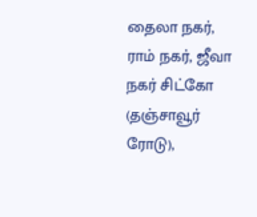தைலா நகர், ராம் நகர், ஜீவா நகர் சிட்கோ (தஞ்சாவூர் ரோடு),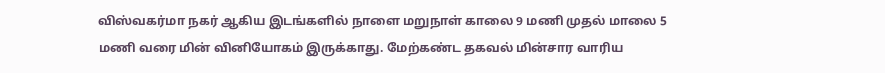விஸ்வகர்மா நகர் ஆகிய இடங்களில் நாளை மறுநாள் காலை 9 மணி முதல் மாலை 5 மணி வரை மின் வினியோகம் இருக்காது. மேற்கண்ட தகவல் மின்சார வாரிய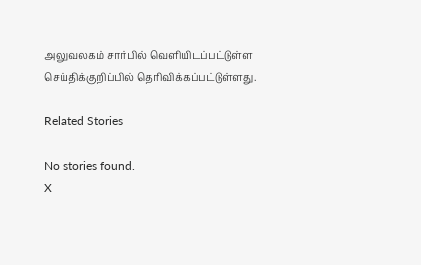அலுவலகம் சார்பில் வெளியிடப்பட்டுள்ள செய்திக்குறிப்பில் தெரிவிக்கப்பட்டுள்ளது.

Related Stories

No stories found.
X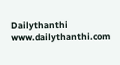Dailythanthi
www.dailythanthi.com